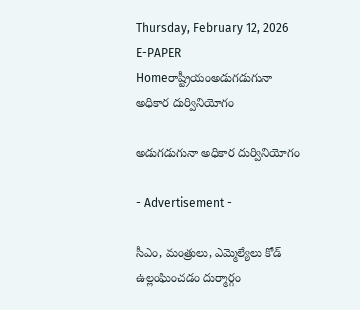Thursday, February 12, 2026
E-PAPER
Homeరాష్ట్రీయంఅడుగడుగునా అధికార దుర్వినియోగం

అడుగడుగునా అధికార దుర్వినియోగం

- Advertisement -

సీఎం, మంత్రులు, ఎమ్మెల్యేలు కోడ్‌ ఉల్లంఘించడం దుర్మార్గం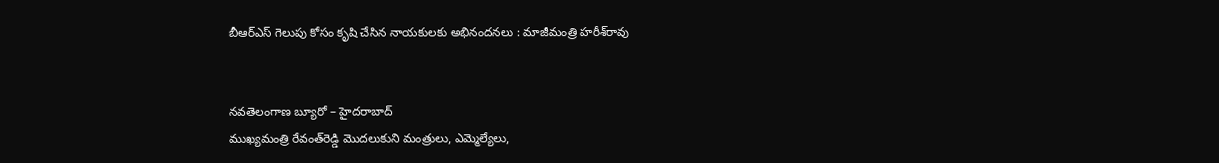బీఆర్‌ఎస్‌ గెలుపు కోసం కృషి చేసిన నాయకులకు అభినందనలు : మాజీమంత్రి హరీశ్‌రావు


నవతెలంగాణ బ్యూరో – హైదరాబాద్‌
ముఖ్యమంత్రి రేవంత్‌రెడ్డి మొదలుకుని మంత్రులు, ఎమ్మెల్యేలు,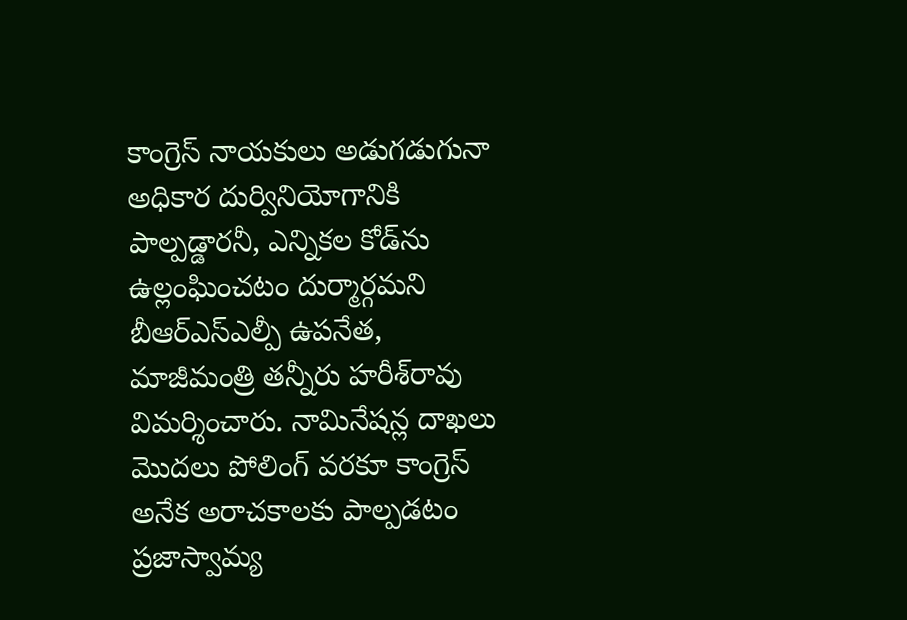కాంగ్రెస్‌ నాయకులు అడుగడుగునా అధికార దుర్వినియోగానికి పాల్పడ్డారనీ, ఎన్నికల కోడ్‌ను ఉల్లంఘించటం దుర్మార్గమని బీఆర్‌ఎస్‌ఎల్పీ ఉపనేత, మాజీమంత్రి తన్నీరు హరీశ్‌రావు విమర్శించారు. నామినేషన్ల దాఖలు మొదలు పోలింగ్‌ వరకూ కాంగ్రెస్‌ అనేక అరాచకాలకు పాల్పడటం ప్రజాస్వామ్య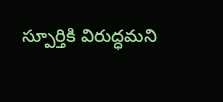స్పూర్తికి విరుద్ధమని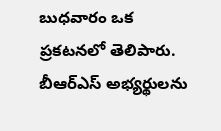బుధవారం ఒక ప్రకటనలో తెలిపారు. బీఆర్‌ఎస్‌ అభ్యర్థులను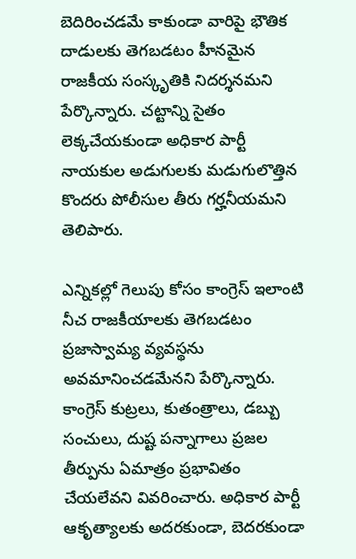బెదిరించడమే కాకుండా వారిపై భౌతిక దాడులకు తెగబడటం హీనమైన రాజకీయ సంస్కృతికి నిదర్శనమని పేర్కొన్నారు. చట్టాన్ని సైతం లెక్కచేయకుండా అధికార పార్టీ నాయకుల అడుగులకు మడుగులొత్తిన కొందరు పోలీసుల తీరు గర్హనీయమని తెలిపారు.

ఎన్నికల్లో గెలుపు కోసం కాంగ్రెస్‌ ఇలాంటి నీచ రాజకీయాలకు తెగబడటం ప్రజాస్వామ్య వ్యవస్థను అవమానించడమేనని పేర్కొన్నారు. కాంగ్రెస్‌ కుట్రలు, కుతంత్రాలు, డబ్బు సంచులు, దుష్ట పన్నాగాలు ప్రజల తీర్పును ఏమాత్రం ప్రభావితం చేయలేవని వివరించారు. అధికార పార్టీ ఆకృత్యాలకు అదరకుండా, బెదరకుండా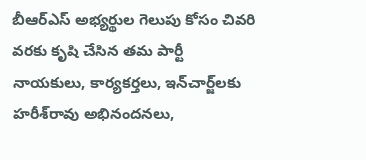బీఆర్‌ఎస్‌ అభ్యర్థుల గెలుపు కోసం చివరి వరకు కృషి చేసిన తమ పార్టీ నాయకులు, కార్యకర్తలు, ఇన్‌చార్జ్‌లకు హరీశ్‌రావు అభినందనలు,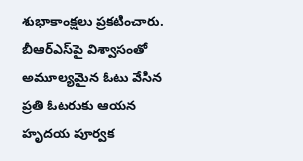శుభాకాంక్షలు ప్రకటించారు. బీఆర్‌ఎస్‌పై విశ్వాసంతో అమూల్యమైన ఓటు వేసిన ప్రతి ఓటరుకు ఆయన హృదయ పూర్వక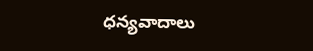ధన్యవాదాలు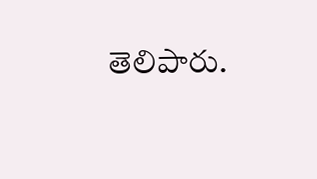తెలిపారు.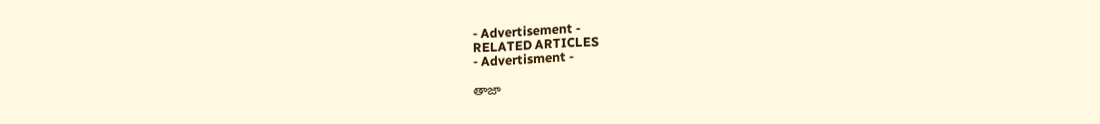- Advertisement -
RELATED ARTICLES
- Advertisment -

తాజా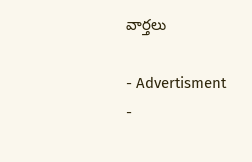వార్తలు

- Advertisment -